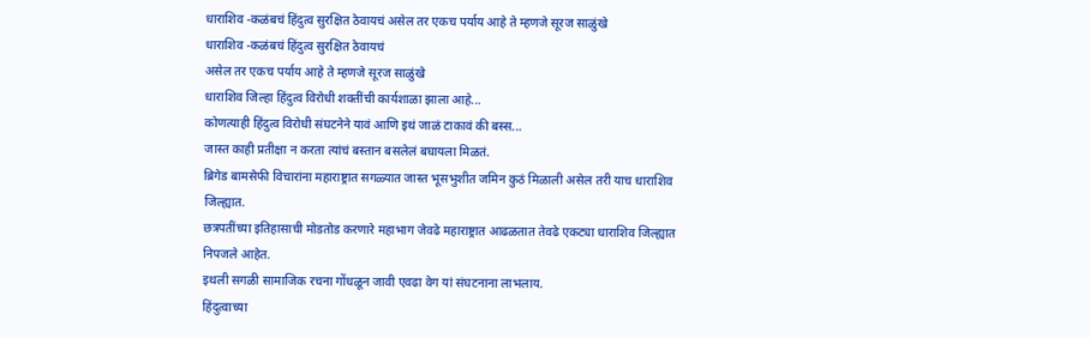धाराशिव -कळंबचं हिंदुत्व सुरक्षित ठेवायचं असेल तर एकच पर्याय आहे ते म्हणजे सूरज साळुंखे
धाराशिव -कळंबचं हिंदुत्व सुरक्षित ठेवायचं
असेल तर एकच पर्याय आहे ते म्हणजे सूरज साळुंखे
धाराशिव जिल्हा हिंदुत्व विरोधी शक्तींची कार्यशाळा झाला आहे...
कोणत्याही हिंदुत्व विरोधी संघटनेने यावं आणि इथं जाळं टाकावं की बस्स...
जास्त काही प्रतीक्षा न करता त्यांचं बस्तान बसलेलं बघायला मिळतं.
ब्रिगेड बामसेफी विचारांना महाराष्ट्रात सगळ्यात जास्त भूसभुशीत जमिन कुठं मिळाली असेल तरी याच धाराशिव जिल्ह्यात.
छत्रपतींच्या इतिहासाची मोडतोड करणारे महाभाग जेवढे महाराष्ट्रात आढळतात तेवढे एकट्या धाराशिव जिल्ह्यात निपजले आहेत.
इथली सगळी सामाजिक रचना गोंधळून जावी एवढा वेग यां संघटनाना लाभलाय.
हिंदुत्वाच्या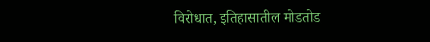विरोधात, इतिहासातील मोडतोड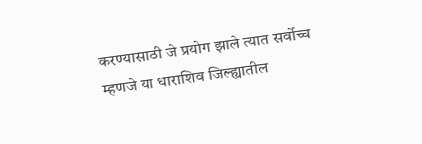करण्यासाठी जे प्रयोग झाले त्यात सर्वोच्च म्हणजे या धाराशिव जिल्ह्यातील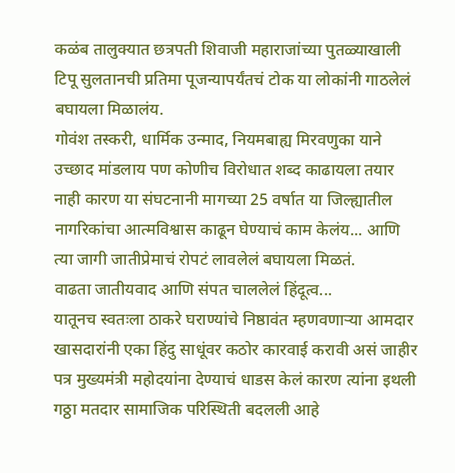कळंब तालुक्यात छत्रपती शिवाजी महाराजांच्या पुतळ्याखाली टिपू सुलतानची प्रतिमा पूजन्यापर्यंतचं टोक या लोकांनी गाठलेलं बघायला मिळालंय.
गोवंश तस्करी, धार्मिक उन्माद, नियमबाह्य मिरवणुका याने उच्छाद मांडलाय पण कोणीच विरोधात शब्द काढायला तयार नाही कारण या संघटनानी मागच्या 25 वर्षात या जिल्ह्यातील नागरिकांचा आत्मविश्वास काढून घेण्याचं काम केलंय... आणि त्या जागी जातीप्रेमाचं रोपटं लावलेलं बघायला मिळतं.
वाढता जातीयवाद आणि संपत चाललेलं हिंदूत्व...
यातूनच स्वतःला ठाकरे घराण्यांचे निष्ठावंत म्हणवणाऱ्या आमदार खासदारांनी एका हिंदु साधूंवर कठोर कारवाई करावी असं जाहीर पत्र मुख्यमंत्री महोदयांना देण्याचं धाडस केलं कारण त्यांना इथली गठ्ठा मतदार सामाजिक परिस्थिती बदलली आहे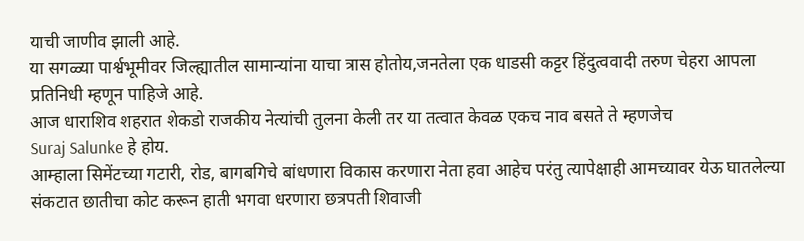याची जाणीव झाली आहे.
या सगळ्या पार्श्वभूमीवर जिल्ह्यातील सामान्यांना याचा त्रास होतोय,जनतेला एक धाडसी कट्टर हिंदुत्ववादी तरुण चेहरा आपला प्रतिनिधी म्हणून पाहिजे आहे.
आज धाराशिव शहरात शेकडो राजकीय नेत्यांची तुलना केली तर या तत्वात केवळ एकच नाव बसते ते म्हणजेच
Suraj Salunke हे होय.
आम्हाला सिमेंटच्या गटारी, रोड, बागबगिचे बांधणारा विकास करणारा नेता हवा आहेच परंतु त्यापेक्षाही आमच्यावर येऊ घातलेल्या संकटात छातीचा कोट करून हाती भगवा धरणारा छत्रपती शिवाजी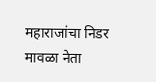महाराजांचा निडर मावळा नेता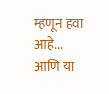म्हणून हवा आहे...
आणि या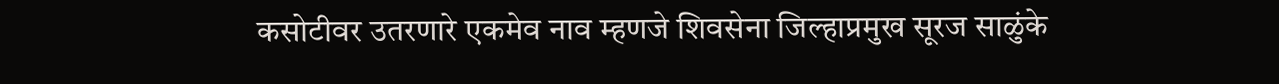कसोटीवर उतरणारे एकमेव नाव म्हणजे शिवसेना जिल्हाप्रमुख सूरज साळुंके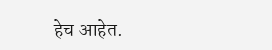हेच आहेत.